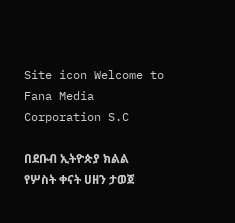Site icon Welcome to Fana Media Corporation S.C

በደቡብ ኢትዮጵያ ክልል የሦስት ቀናት ሀዘን ታወጀ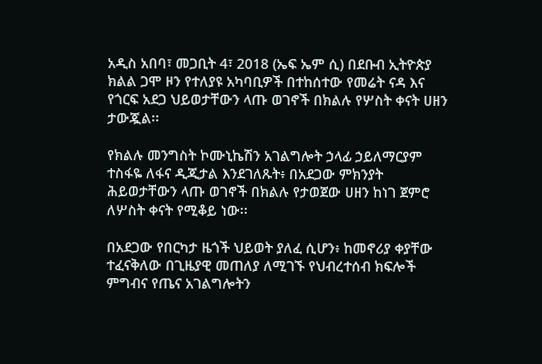አዲስ አበባ፣ መጋቢት 4፣ 2018 (ኤፍ ኤም ሲ) በደቡብ ኢትዮጵያ ክልል ጋሞ ዞን የተለያዩ አካባቢዎች በተከሰተው የመሬት ናዳ እና የጎርፍ አደጋ ህይወታቸውን ላጡ ወገኖች በክልሉ የሦስት ቀናት ሀዘን ታውጇል፡፡

የክልሉ መንግስት ኮሙኒኬሽን አገልግሎት ኃላፊ ኃይለማርያም ተስፋዬ ለፋና ዲጂታል እንደገለጹት፥ በአደጋው ምክንያት ሕይወታቸውን ላጡ ወገኖች በክልሉ የታወጀው ሀዘን ከነገ ጀምሮ ለሦስት ቀናት የሚቆይ ነው፡፡

በአደጋው የበርካታ ዜጎች ህይወት ያለፈ ሲሆን፥ ከመኖሪያ ቀያቸው ተፈናቅለው በጊዜያዊ መጠለያ ለሚገኙ የህብረተሰብ ክፍሎች ምግብና የጤና አገልግሎትን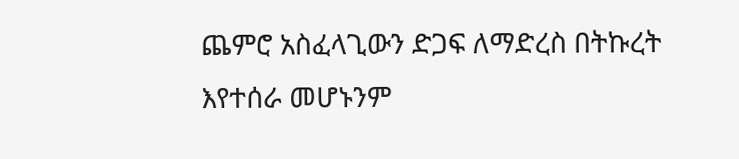ጨምሮ አስፈላጊውን ድጋፍ ለማድረስ በትኩረት እየተሰራ መሆኑንም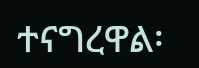ተናግረዋል፡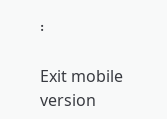፡

Exit mobile version